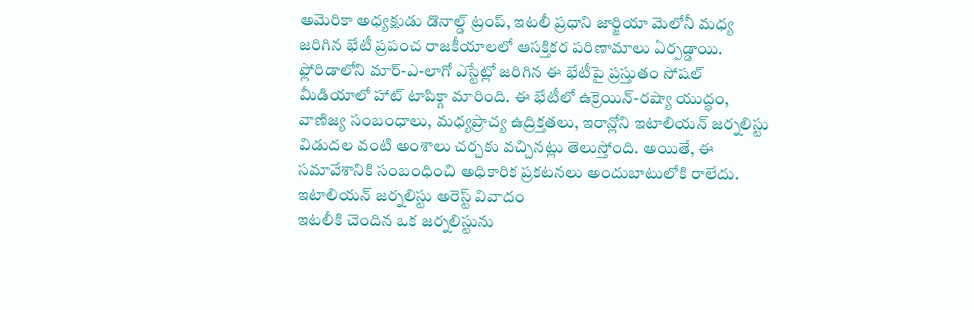అమెరికా అధ్యక్షుడు డొనాల్డ్ ట్రంప్, ఇటలీ ప్రధాని జార్జియా మెలోనీ మధ్య జరిగిన భేటీ ప్రపంచ రాజకీయాలలో ఆసక్తికర పరిణామాలు ఏర్పడ్డాయి. ఫ్లోరిడాలోని మార్-ఎ-లాగో ఎస్టేట్లో జరిగిన ఈ భేటీపై ప్రస్తుతం సోషల్ మీడియాలో హాట్ టాపిక్గా మారింది. ఈ భేటీలో ఉక్రెయిన్-రష్యా యుద్ధం, వాణిజ్య సంబంధాలు, మధ్యప్రాచ్య ఉద్రిక్తతలు, ఇరాన్లోని ఇటాలియన్ జర్నలిస్టు విడుదల వంటి అంశాలు చర్చకు వచ్చినట్లు తెలుస్తోంది. అయితే, ఈ సమావేశానికి సంబంధించి అధికారిక ప్రకటనలు అందుబాటులోకి రాలేదు.
ఇటాలియన్ జర్నలిస్టు అరెస్ట్ వివాదం
ఇటలీకి చెందిన ఒక జర్నలిస్టును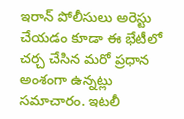ఇరాన్ పోలీసులు అరెస్టు చేయడం కూడా ఈ భేటీలో చర్చ చేసిన మరో ప్రధాన అంశంగా ఉన్నట్లు సమాచారం. ఇటలీ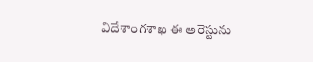విదేశాంగశాఖ ఈ అరెస్టును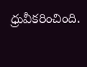ధ్రువీకరించింది.